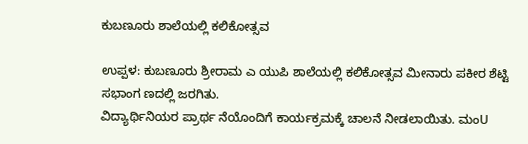ಕುಬಣೂರು ಶಾಲೆಯಲ್ಲಿ ಕಲಿಕೋತ್ಸವ

ಉಪ್ಪಳ: ಕುಬಣೂರು ಶ್ರೀರಾಮ ಎ ಯುಪಿ ಶಾಲೆಯಲ್ಲಿ ಕಲಿಕೋತ್ಸವ ಮೀನಾರು ಪಕೀರ ಶೆಟ್ಟಿ ಸಭಾಂಗ ಣದಲ್ಲಿ ಜರಗಿತು.
ವಿದ್ಯಾರ್ಥಿನಿಯರ ಪ್ರಾರ್ಥ ನೆಯೊಂದಿಗೆ ಕಾರ್ಯಕ್ರಮಕ್ಕೆ ಚಾಲನೆ ನೀಡಲಾಯಿತು. ಮಂU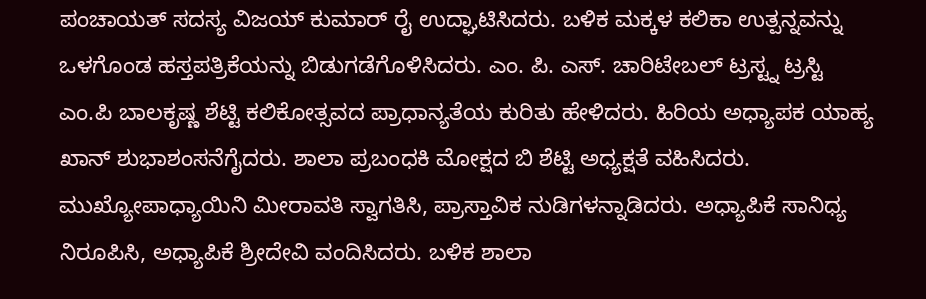ಪಂಚಾಯತ್ ಸದಸ್ಯ ವಿಜಯ್ ಕುಮಾರ್ ರೈ ಉದ್ಘಾಟಿಸಿದರು. ಬಳಿಕ ಮಕ್ಕಳ ಕಲಿಕಾ ಉತ್ಪನ್ನವನ್ನು ಒಳಗೊಂಡ ಹಸ್ತಪತ್ರಿಕೆಯನ್ನು ಬಿಡುಗಡೆಗೊಳಿಸಿದರು. ಎಂ. ಪಿ. ಎಸ್. ಚಾರಿಟೇಬಲ್ ಟ್ರಸ್ಟ್ನ ಟ್ರಸ್ಟಿ ಎಂ.ಪಿ ಬಾಲಕೃಷ್ಣ ಶೆಟ್ಟಿ ಕಲಿಕೋತ್ಸವದ ಪ್ರಾಧಾನ್ಯತೆಯ ಕುರಿತು ಹೇಳಿದರು. ಹಿರಿಯ ಅಧ್ಯಾಪಕ ಯಾಹ್ಯ ಖಾನ್ ಶುಭಾಶಂಸನೆಗೈದರು. ಶಾಲಾ ಪ್ರಬಂಧಕಿ ಮೋಕ್ಷದ ಬಿ ಶೆಟ್ಟಿ ಅಧ್ಯಕ್ಷತೆ ವಹಿಸಿದರು. ಮುಖ್ಯೋಪಾಧ್ಯಾಯಿನಿ ಮೀರಾವತಿ ಸ್ವಾಗತಿಸಿ, ಪ್ರಾಸ್ತಾವಿಕ ನುಡಿಗಳನ್ನಾಡಿದರು. ಅಧ್ಯಾಪಿಕೆ ಸಾನಿಧ್ಯ ನಿರೂಪಿಸಿ, ಅಧ್ಯಾಪಿಕೆ ಶ್ರೀದೇವಿ ವಂದಿಸಿದರು. ಬಳಿಕ ಶಾಲಾ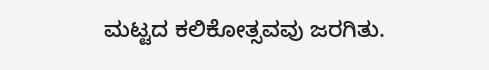ಮಟ್ಟದ ಕಲಿಕೋತ್ಸವವು ಜರಗಿತು.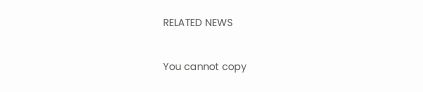RELATED NEWS

You cannot copy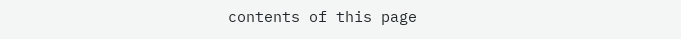contents of this page